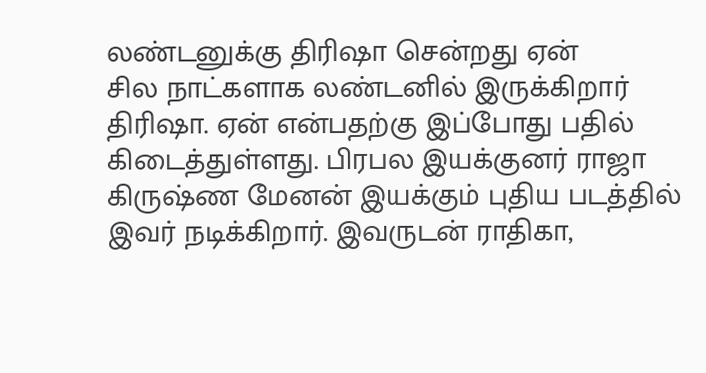லண்டனுக்கு திரிஷா சென்றது ஏன்
சில நாட்களாக லண்டனில் இருக்கிறார் திரிஷா. ஏன் என்பதற்கு இப்போது பதில் கிடைத்துள்ளது. பிரபல இயக்குனர் ராஜா கிருஷ்ண மேனன் இயக்கும் புதிய படத்தில் இவர் நடிக்கிறார். இவருடன் ராதிகா,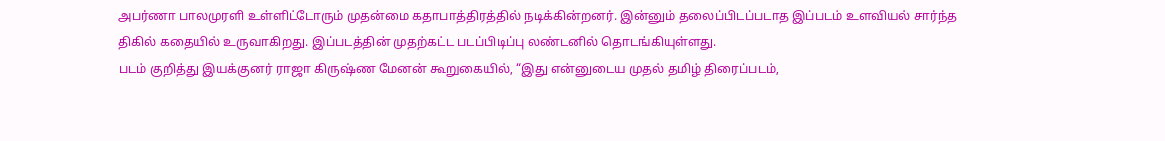அபர்ணா பாலமுரளி உள்ளிட்டோரும் முதன்மை கதாபாத்திரத்தில் நடிக்கின்றனர். இன்னும் தலைப்பிடப்படாத இப்படம் உளவியல் சார்ந்த திகில் கதையில் உருவாகிறது. இப்படத்தின் முதற்கட்ட படப்பிடிப்பு லண்டனில் தொடங்கியுள்ளது.
படம் குறித்து இயக்குனர் ராஜா கிருஷ்ண மேனன் கூறுகையில், “இது என்னுடைய முதல் தமிழ் திரைப்படம்,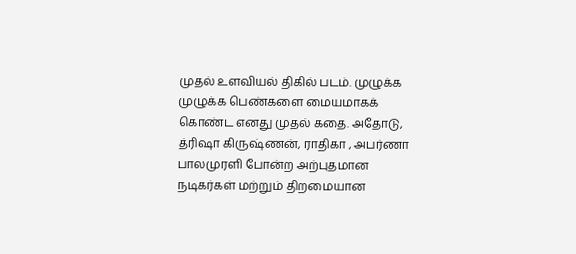முதல் உளவியல் திகில் படம். முழுக்க முழுக்க பெண்களை மையமாகக் கொண்ட எனது முதல் கதை. அதோடு, த்ரிஷா கிருஷ்ணன், ராதிகா , அபர்ணா பாலமுரளி போன்ற அற்புதமான நடிகர்கள் மற்றும் திறமையான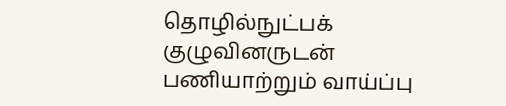தொழில்நுட்பக் குழுவினருடன் பணியாற்றும் வாய்ப்பு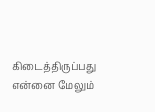கிடைத்திருப்பது என்னை மேலும்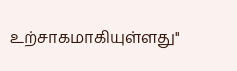உற்சாகமாகியுள்ளது''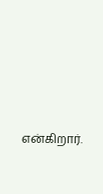என்கிறார்.